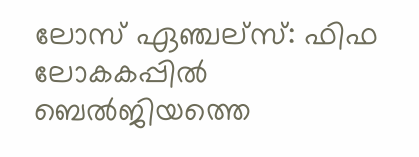ലോസ് ഏഞ്ചല്സ്: ഫിഫ ലോകകപ്പിൽ ബെൽജിയത്തെ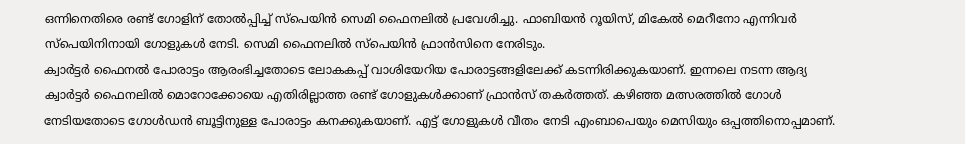ഒന്നിനെതിരെ രണ്ട് ഗോളിന് തോൽപ്പിച്ച് സ്പെയിൻ സെമി ഫൈനലിൽ പ്രവേശിച്ചു. ഫാബിയൻ റൂയിസ്, മികേൽ മെറീനോ എന്നിവർ സ്പെയിനിനായി ഗോളുകൾ നേടി. സെമി ഫൈനലിൽ സ്പെയിൻ ഫ്രാൻസിനെ നേരിടും.
ക്വാർട്ടർ ഫൈനൽ പോരാട്ടം ആരംഭിച്ചതോടെ ലോകകപ്പ് വാശിയേറിയ പോരാട്ടങ്ങളിലേക്ക് കടന്നിരിക്കുകയാണ്. ഇന്നലെ നടന്ന ആദ്യ ക്വാർട്ടർ ഫൈനലിൽ മൊറോക്കോയെ എതിരില്ലാത്ത രണ്ട് ഗോളുകൾക്കാണ് ഫ്രാൻസ് തകർത്തത്. കഴിഞ്ഞ മത്സരത്തിൽ ഗോൾ നേടിയതോടെ ഗോൾഡൻ ബൂട്ടിനുള്ള പോരാട്ടം കനക്കുകയാണ്. എട്ട് ഗോളുകൾ വീതം നേടി എംബാപെയും മെസിയും ഒപ്പത്തിനൊപ്പമാണ്.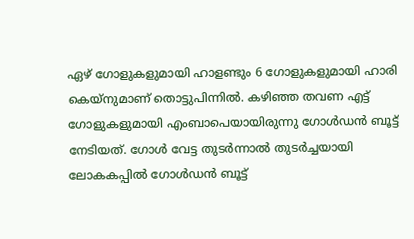ഏഴ് ഗോളുകളുമായി ഹാളണ്ടും 6 ഗോളുകളുമായി ഹാരി കെയ്നുമാണ് തൊട്ടുപിന്നിൽ. കഴിഞ്ഞ തവണ എട്ട് ഗോളുകളുമായി എംബാപെയായിരുന്നു ഗോൾഡൻ ബൂട്ട് നേടിയത്. ഗോൾ വേട്ട തുടർന്നാൽ തുടർച്ചയായി ലോകകപ്പിൽ ഗോൾഡൻ ബൂട്ട്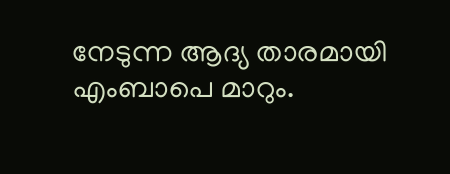നേടുന്ന ആദ്യ താരമായി എംബാപെ മാറും.